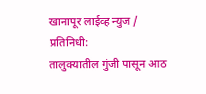खानापूर लाईव्ह न्युज / प्रतिनिधी:
तालुक्यातील गुंजी पासून आठ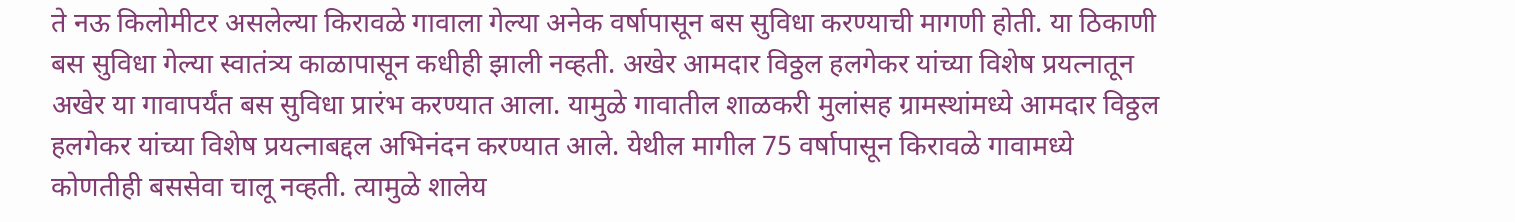ते नऊ किलोमीटर असलेल्या किरावळे गावाला गेल्या अनेक वर्षापासून बस सुविधा करण्याची मागणी होती. या ठिकाणी बस सुविधा गेल्या स्वातंत्र्य काळापासून कधीही झाली नव्हती. अखेर आमदार विठ्ठल हलगेकर यांच्या विशेष प्रयत्नातून अखेर या गावापर्यंत बस सुविधा प्रारंभ करण्यात आला. यामुळे गावातील शाळकरी मुलांसह ग्रामस्थांमध्ये आमदार विठ्ठल हलगेकर यांच्या विशेष प्रयत्नाबद्दल अभिनंदन करण्यात आले. येथील मागील 75 वर्षापासून किरावळे गावामध्ये कोणतीही बससेवा चालू नव्हती. त्यामुळे शालेय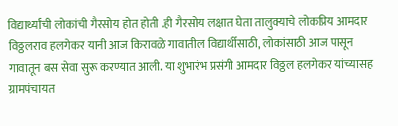विद्यार्थ्यांची लोकांची गैरसोय होत होती .ही गैरसोय लक्षात घेता तालुक्याचे लोकप्रिय आमदार विठ्ठलराव हलगेकर यानी आज किरावळे गावातील विद्यार्थीसाठी, लोकांसाठी आज पासून गावातून बस सेवा सुरू करण्यात आली. या शुभारंभ प्रसंगी आमदार विठ्ठल हलगेकर यांच्यासह ग्रामपंचायत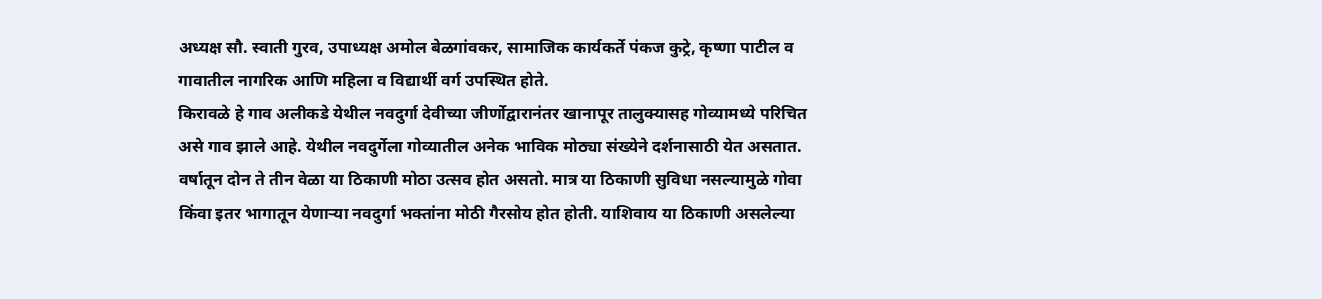अध्यक्ष सौ. स्वाती गुरव, उपाध्यक्ष अमोल बेळगांवकर, सामाजिक कार्यकर्ते पंकज कुट्रे, कृष्णा पाटील व गावातील नागरिक आणि महिला व विद्यार्थी वर्ग उपस्थित होते.
किरावळे हे गाव अलीकडे येथील नवदुर्गा देवीच्या जीर्णोद्वारानंतर खानापूर तालुक्यासह गोव्यामध्ये परिचित असे गाव झाले आहे. येथील नवदुर्गेला गोव्यातील अनेक भाविक मोठ्या संख्येने दर्शनासाठी येत असतात. वर्षातून दोन ते तीन वेळा या ठिकाणी मोठा उत्सव होत असतो. मात्र या ठिकाणी सुविधा नसल्यामुळे गोवा किंवा इतर भागातून येणाऱ्या नवदुर्गा भक्तांना मोठी गैरसोय होत होती. याशिवाय या ठिकाणी असलेल्या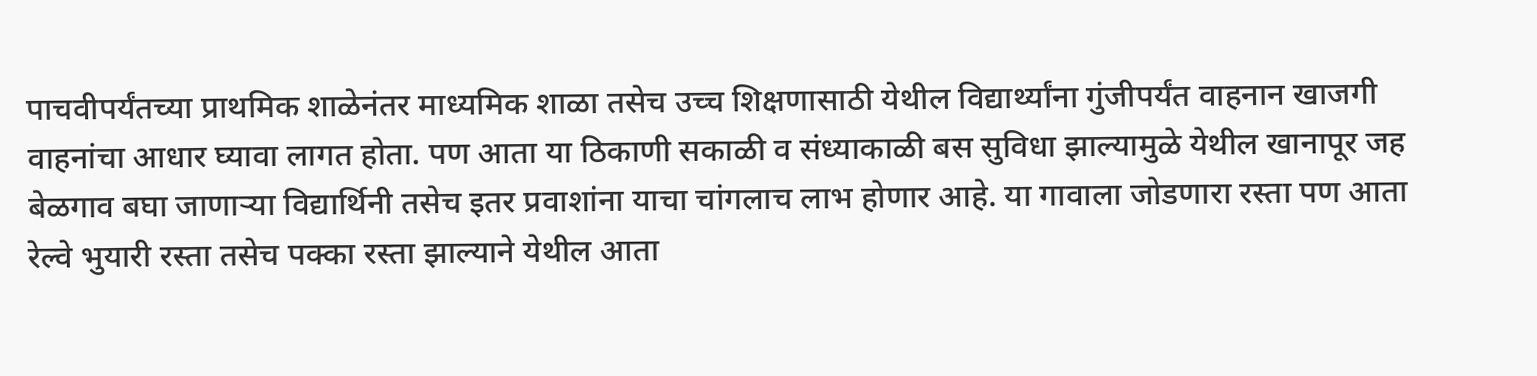पाचवीपर्यंतच्या प्राथमिक शाळेनंतर माध्यमिक शाळा तसेच उच्च शिक्षणासाठी येथील विद्यार्थ्यांना गुंजीपर्यंत वाहनान खाजगी वाहनांचा आधार घ्यावा लागत होता. पण आता या ठिकाणी सकाळी व संध्याकाळी बस सुविधा झाल्यामुळे येथील खानापूर जह बेळगाव बघा जाणाऱ्या विद्यार्थिनी तसेच इतर प्रवाशांना याचा चांगलाच लाभ होणार आहे. या गावाला जोडणारा रस्ता पण आता रेल्वे भुयारी रस्ता तसेच पक्का रस्ता झाल्याने येथील आता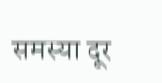समस्या दूर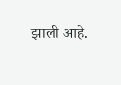झाली आहे.